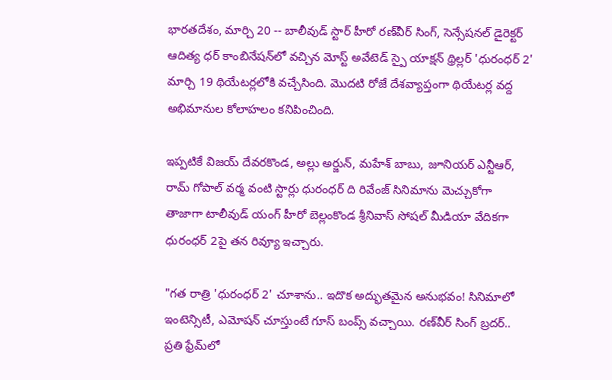భారతదేశం, మార్చి 20 -- బాలీవుడ్ స్టార్ హీరో రణ్‌వీర్ సింగ్, సెన్సేషనల్ డైరెక్టర్ ఆదిత్య ధర్ కాంబినేషన్‌లో వచ్చిన మోస్ట్ అవేటెడ్ స్పై యాక్షన్ థ్రిల్లర్ 'ధురంధర్ 2' మార్చి 19 థియేటర్లలోకి వచ్చేసింది. మొదటి రోజే దేశవ్యాప్తంగా థియేటర్ల వద్ద అభిమానుల కోలాహలం కనిపించింది.

ఇప్పటికే విజయ్ దేవరకొండ, అల్లు అర్జున్, మహేశ్ బాబు, జూనియర్ ఎన్టీఆర్, రామ్ గోపాల్ వర్మ వంటి స్టార్లు ధురంధర్ ది రివేంజ్ సినిమాను మెచ్చుకోగా తాజాగా టాలీవుడ్ యంగ్ హీరో బెల్లంకొండ శ్రీనివాస్ సోషల్ మీడియా వేదికగా ధురంధర్ 2పై తన రివ్యూ ఇచ్చారు.

"గత రాత్రి 'ధురంధర్ 2' చూశాను.. ఇదొక అద్భుతమైన అనుభవం! సినిమాలో ఇంటెన్సిటీ, ఎమోషన్ చూస్తుంటే గూస్ బంప్స్ వచ్చాయి. రణ్‌వీర్ సింగ్ బ్రదర్.. ప్రతి ఫ్రేమ్‌లో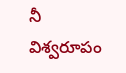నీ విశ్వరూపం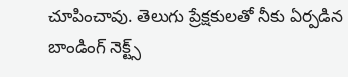చూపించావు. తెలుగు ప్రేక్షకులతో నీకు ఏర్పడిన బాండింగ్ నెక్ట్స్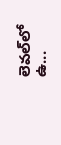లెవల్‌లో ఉ...